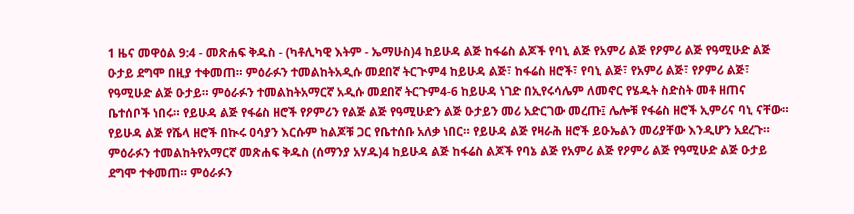1 ዜና መዋዕል 9:4 - መጽሐፍ ቅዱስ - (ካቶሊካዊ እትም - ኤማሁስ)4 ከይሁዳ ልጅ ከፋሬስ ልጆች የባኒ ልጅ የአምሪ ልጅ የዖምሪ ልጅ የዓሚሁድ ልጅ ዑታይ ደግሞ በዚያ ተቀመጠ። ምዕራፉን ተመልከትአዲሱ መደበኛ ትርጒም4 ከይሁዳ ልጅ፣ ከፋሬስ ዘሮች፣ የባኒ ልጅ፣ የአምሪ ልጅ፣ የዖምሪ ልጅ፣ የዓሚሁድ ልጅ ዑታይ። ምዕራፉን ተመልከትአማርኛ አዲሱ መደበኛ ትርጉም4-6 ከይሁዳ ነገድ በኢየሩሳሌም ለመኖር የሄዱት ስድስት መቶ ዘጠና ቤተሰቦች ነበሩ። የይሁዳ ልጅ የፋሬስ ዘሮች የዖምሪን የልጅ ልጅ የዓሚሁድን ልጅ ዑታይን መሪ አድርገው መረጡ፤ ሌሎቹ የፋሬስ ዘሮች ኢምሪና ባኒ ናቸው። የይሁዳ ልጅ የሼላ ዘሮች በኲሩ ዐሳያን እርሱም ከልጆቹ ጋር የቤተሰቡ አለቃ ነበር። የይሁዳ ልጅ የዛራሕ ዘሮች ይዑኤልን መሪያቸው እንዲሆን አደረጉ። ምዕራፉን ተመልከትየአማርኛ መጽሐፍ ቅዱስ (ሰማንያ አሃዱ)4 ከይሁዳ ልጅ ከፋሬስ ልጆች የባኔ ልጅ የአምሪ ልጅ የዖምሪ ልጅ የዓሚሁድ ልጅ ዑታይ ደግሞ ተቀመጠ። ምዕራፉን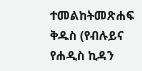ተመልከትመጽሐፍ ቅዱስ (የብሉይና የሐዲስ ኪዳን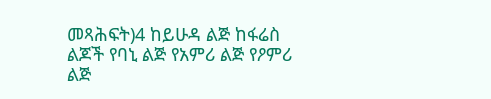መጻሕፍት)4 ከይሁዳ ልጅ ከፋሬስ ልጆች የባኒ ልጅ የአምሪ ልጅ የዖምሪ ልጅ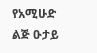የአሚሁድ ልጅ ዑታይ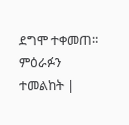ደግሞ ተቀመጠ። ምዕራፉን ተመልከት |